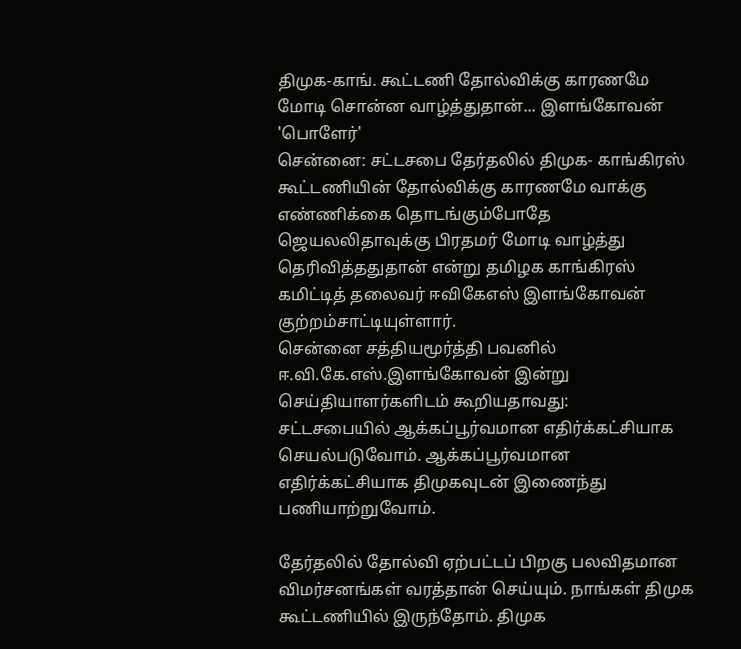திமுக-காங். கூட்டணி தோல்விக்கு காரணமே மோடி சொன்ன வாழ்த்துதான்... இளங்கோவன் 'பொளேர்'
சென்னை: சட்டசபை தேர்தலில் திமுக- காங்கிரஸ் கூட்டணியின் தோல்விக்கு காரணமே வாக்கு எண்ணிக்கை தொடங்கும்போதே ஜெயலலிதாவுக்கு பிரதமர் மோடி வாழ்த்து தெரிவித்ததுதான் என்று தமிழக காங்கிரஸ் கமிட்டித் தலைவர் ஈவிகேஎஸ் இளங்கோவன் குற்றம்சாட்டியுள்ளார்.
சென்னை சத்தியமூர்த்தி பவனில் ஈ.வி.கே.எஸ்.இளங்கோவன் இன்று செய்தியாளர்களிடம் கூறியதாவது:
சட்டசபையில் ஆக்கப்பூர்வமான எதிர்க்கட்சியாக செயல்படுவோம். ஆக்கப்பூர்வமான எதிர்க்கட்சியாக திமுகவுடன் இணைந்து பணியாற்றுவோம்.

தேர்தலில் தோல்வி ஏற்பட்டப் பிறகு பலவிதமான விமர்சனங்கள் வரத்தான் செய்யும். நாங்கள் திமுக கூட்டணியில் இருந்தோம். திமுக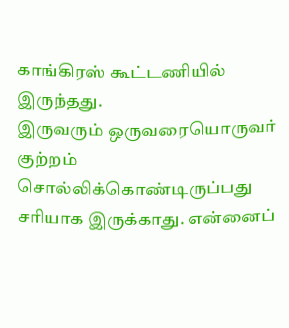காங்கிரஸ் கூட்டணியில் இருந்தது.
இருவரும் ஒருவரையொருவர் குற்றம் சொல்லிக்கொண்டிருப்பது சரியாக இருக்காது. என்னைப்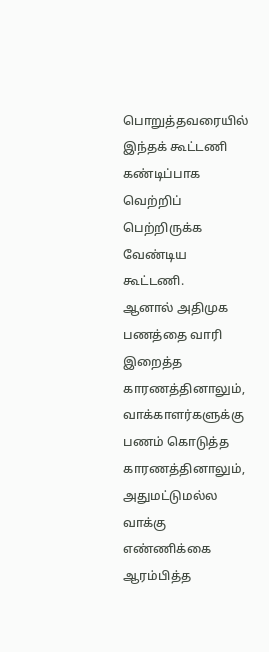பொறுத்தவரையில் இந்தக் கூட்டணி கண்டிப்பாக வெற்றிப் பெற்றிருக்க வேண்டிய கூட்டணி.
ஆனால் அதிமுக பணத்தை வாரி இறைத்த காரணத்தினாலும், வாக்காளர்களுக்கு பணம் கொடுத்த காரணத்தினாலும், அதுமட்டுமல்ல வாக்கு எண்ணிக்கை ஆரம்பித்த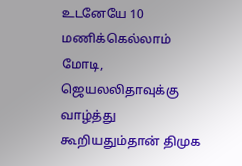உடனேயே 10 மணிக்கெல்லாம் மோடி, ஜெயலலிதாவுக்கு வாழ்த்து கூறியதும்தான் திமுக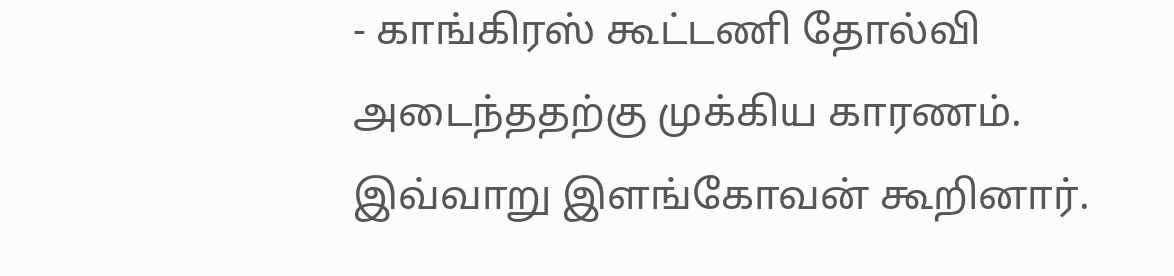- காங்கிரஸ் கூட்டணி தோல்வி அடைந்ததற்கு முக்கிய காரணம்.
இவ்வாறு இளங்கோவன் கூறினார்.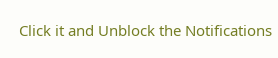Click it and Unblock the Notifications